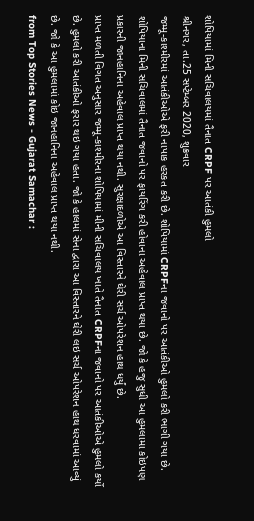શોપિયામાં મિની સચિવાલયમાં તૈનાત CRPF પર આતંકી હુમલો
શ્રીનગર, તા.25 સપ્ટેમ્બર 2020, શુક્રવાર
જમ્મૂ-કાશ્મીરમાં આતંકીઓએ ફરી નાપાક હરકત કરી છે. શોપિયામાં CRPFના જવાનો પર આતંકીઓ હુમલો કરી ભાગી ગયા છે.
શોપિયાના મિની સચિવાલમાં તૈનાત જવાનો પર ફાયરિંગ કરી હોવાના અહેવાલ પ્રાપ્ત થયા છે. જો કે હજુ સુધી આ હુમલામા કોઇપણ પ્રકારની જાનહાનિના અહેવાલ પ્રાપ્ત થયા નથી. સુરક્ષાદળોએ આ વિસ્તારને ઘેરી સર્ચ ઓપરેશન હાથ ધર્યું છે.
પ્રાપ્ત મળતી વિગત અનુસાર જમ્મૂ-કાશ્મીરના શોપિયામાં મીની સચિવાલય ખાતે તૈનાત CRPFના જવાનો પર આતંકીઓએ હુમલો કર્યો છે. હુમલો કરી આતંકીઓ ફરાર થઇ ગયા હતા. જો કે હાલમાં સેના દ્વારા આ વિસ્તારને ઘેરી લઇ સર્ચ ઓપરેશન હાથ ધરવામાં આવ્યું છે. જો કે આ હુમલામાં કોઇ જાનહાનિના અહેવાલ પ્રાપ્ત થયા નથી.
from Top Stories News - Gujarat Samachar :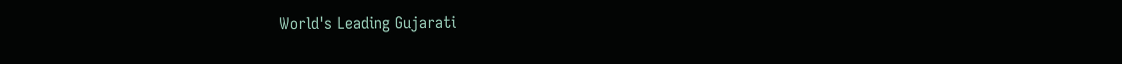World's Leading Gujarati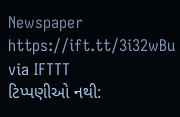Newspaper https://ift.tt/3i32wBu
via IFTTT
ટિપ્પણીઓ નથી: